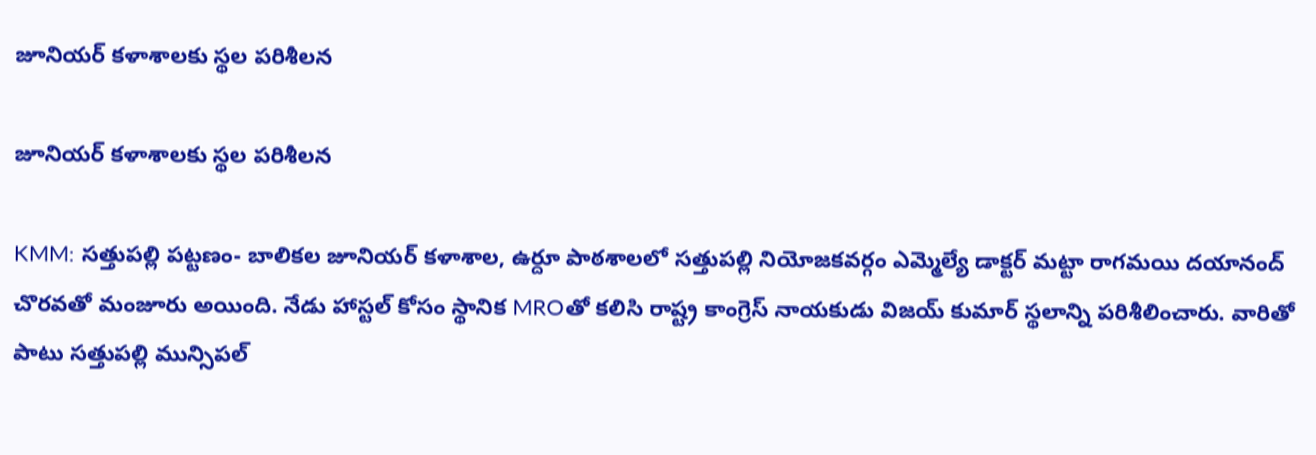జూనియర్ కళాశాలకు స్థల పరిశీలన

జూనియర్ కళాశాలకు స్థల పరిశీలన

KMM: సత్తుపల్లి పట్టణం- బాలికల జూనియర్ కళాశాల, ఉర్దూ పాఠశాలలో సత్తుపల్లి నియోజకవర్గం ఎమ్మెల్యే డాక్టర్ మట్టా రాగమయి దయానంద్ చొరవతో మంజూరు అయింది. నేడు హాస్టల్ కోసం స్థానిక MROతో కలిసి రాష్ట్ర కాంగ్రెస్ నాయకుడు విజయ్ కుమార్ స్థలాన్ని పరిశీలించారు. వారితో పాటు సత్తుపల్లి మున్సిపల్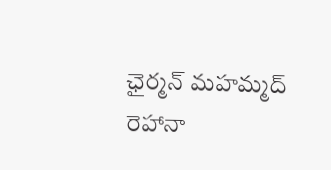ఛైర్మన్ మహమ్మద్ రెహానా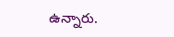ఉన్నారు.